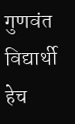गुणवंत विद्यार्थी हेच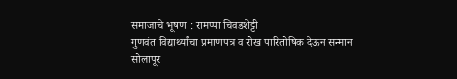समाजाचे भूषण : रामप्पा चिवडशेट्टी
गुणवंत विद्यार्थ्यांचा प्रमाणपत्र व रोख पारितोषिक देऊन सन्मान
सोलापूर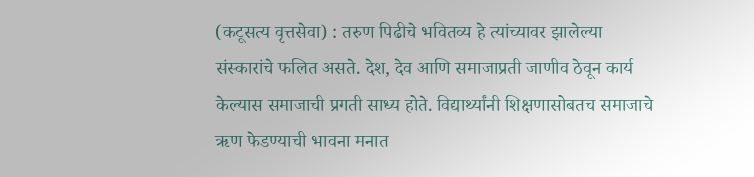(कटूसत्य वृत्तसेवा) : तरुण पिढीचे भवितव्य हे त्यांच्यावर झालेल्या संस्कारांचे फलित असते. देश, देव आणि समाजाप्रती जाणीव ठेवून कार्य केल्यास समाजाची प्रगती साध्य होते. विद्यार्थ्यांनी शिक्षणासोबतच समाजाचे ऋण फेडण्याची भावना मनात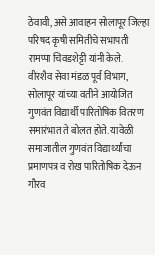ठेवावी, असे आवाहन सोलापूर जिल्हा परिषद कृषी समितीचे सभापती रामप्पा चिवडशेट्टी यांनी केले.
वीरशैव सेवा मंडळ पूर्व विभाग, सोलापूर यांच्या वतीने आयोजित गुणवंत विद्यार्थी पारितोषिक वितरण समारंभात ते बोलत होते. यावेळी समाजातील गुणवंत विद्यार्थ्यांचा प्रमाणपत्र व रोख पारितोषिक देऊन गौरव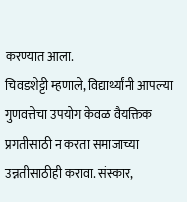करण्यात आला.
चिवडशेट्टी म्हणाले, विद्यार्थ्यांनी आपल्या गुणवत्तेचा उपयोग केवळ वैयक्तिक प्रगतीसाठी न करता समाजाच्या उन्नतीसाठीही करावा. संस्कार,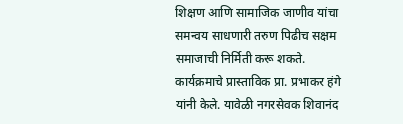शिक्षण आणि सामाजिक जाणीव यांचा समन्वय साधणारी तरुण पिढीच सक्षम समाजाची निर्मिती करू शकते.
कार्यक्रमाचे प्रास्ताविक प्रा. प्रभाकर हंगे यांनी केले. यावेळी नगरसेवक शिवानंद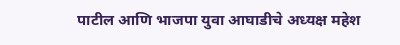पाटील आणि भाजपा युवा आघाडीचे अध्यक्ष महेश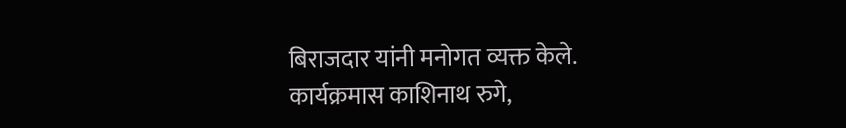बिराजदार यांनी मनोगत व्यक्त केले.
कार्यक्रमास काशिनाथ रुगे,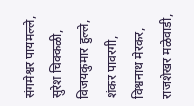संगमेश्वर पायमल्ले, सुरेश चिक्कळी, विजयकुमार हुल्ले, शंकर पावरगी, विश्वनाथ मेरकर, राजशेखर मळेवाडी,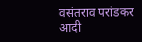वसंतराव परांडकर आदी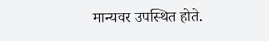मान्यवर उपस्थित होते.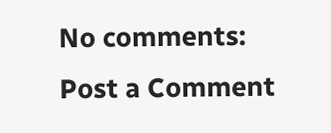No comments:
Post a Comment